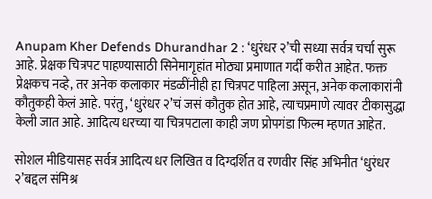Anupam Kher Defends Dhurandhar 2 : ‘धुरंधर २’ची सध्या सर्वत्र चर्चा सुरू आहे. प्रेक्षक चित्रपट पाहण्यासाठी सिनेमागृहांत मोठ्या प्रमाणात गर्दी करीत आहेत. फक्त प्रेक्षकच नव्हे, तर अनेक कलाकार मंडळींनीही हा चित्रपट पाहिला असून, अनेक कलाकारांनी कौतुकही केलं आहे. परंतु, ‘धुरंधर २’चं जसं कौतुक होत आहे, त्याचप्रमाणे त्यावर टीकासुद्धा केली जात आहे. आदित्य धरच्या या चित्रपटाला काही जण प्रोपगंडा फिल्म म्हणत आहेत.

सोशल मीडियासह सर्वत्र आदित्य धर लिखित व दिग्दर्शित व रणवीर सिंह अभिनीत ‘धुरंधर २’बद्दल संमिश्र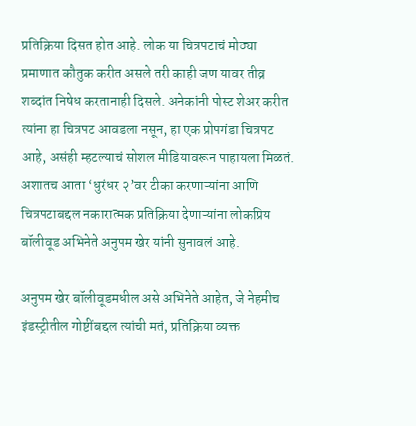प्रतिक्रिया दिसत होत आहे. लोक या चित्रपटाचं मोठ्या प्रमाणात कौतुक करीत असले तरी काही जण यावर तीव्र शब्दांत निषेध करतानाही दिसले. अनेकांनी पोस्ट शेअर करीत त्यांना हा चित्रपट आवडला नसून, हा एक प्रोपगंडा चित्रपट आहे, असंही म्हटल्याचं सोशल मीडियावरून पाहायला मिळतं. अशातच आता ‘धुरंधर २’वर टीका करणाऱ्यांना आणि चित्रपटाबद्दल नकारात्मक प्रतिक्रिया देणाऱ्यांना लोकप्रिय बॉलीवूड अभिनेते अनुपम खेर यांनी सुनावलं आहे.

अनुपम खेर बॉलीवूडमधील असे अभिनेते आहेत, जे नेहमीच इंडस्ट्रीतील गोष्टींबद्दल त्यांची मतं, प्रतिक्रिया व्यक्त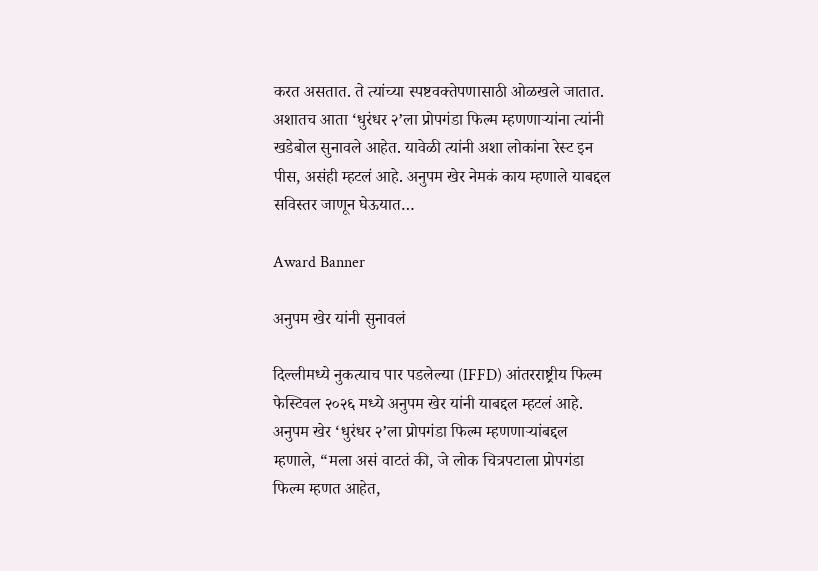करत असतात. ते त्यांच्या स्पष्टवक्तेपणासाठी ओळखले जातात. अशातच आता ‘धुरंधर २’ला प्रोपगंडा फिल्म म्हणणाऱ्यांना त्यांनी खडेबोल सुनावले आहेत. यावेळी त्यांनी अशा लोकांना रेस्ट इन पीस, असंही म्हटलं आहे. अनुपम खेर नेमकं काय म्हणाले याबद्दल सविस्तर जाणून घेऊयात…

Award Banner

अनुपम खेर यांनी सुनावलं

दिल्लीमध्ये नुकत्याच पार पडलेल्या (IFFD) आंतरराष्ट्रीय फिल्म फेस्टिवल २०२६ मध्ये अनुपम खेर यांनी याबद्दल म्हटलं आहे. अनुपम खेर ‘धुरंधर २’ला प्रोपगंडा फिल्म म्हणणाऱ्यांबद्दल म्हणाले, “मला असं वाटतं की, जे लोक चित्रपटाला प्रोपगंडा फिल्म म्हणत आहेत,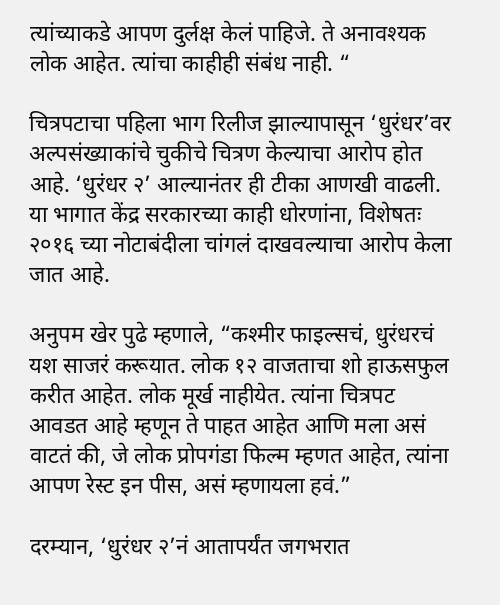त्यांच्याकडे आपण दुर्लक्ष केलं पाहिजे. ते अनावश्यक लोक आहेत. त्यांचा काहीही संबंध नाही. “

चित्रपटाचा पहिला भाग रिलीज झाल्यापासून ‘धुरंधर’वर अल्पसंख्याकांचे चुकीचे चित्रण केल्याचा आरोप होत आहे. ‘धुरंधर २’ आल्यानंतर ही टीका आणखी वाढली. या भागात केंद्र सरकारच्या काही धोरणांना, विशेषतः २०१६ च्या नोटाबंदीला चांगलं दाखवल्याचा आरोप केला जात आहे.

अनुपम खेर पुढे म्हणाले, “कश्मीर फाइल्सचं, धुरंधरचं यश साजरं करूयात. लोक १२ वाजताचा शो हाऊसफुल करीत आहेत. लोक मूर्ख नाहीयेत. त्यांना चित्रपट आवडत आहे म्हणून ते पाहत आहेत आणि मला असं वाटतं की, जे लोक प्रोपगंडा फिल्म म्हणत आहेत, त्यांना आपण रेस्ट इन पीस, असं म्हणायला हवं.”

दरम्यान, ‘धुरंधर २’नं आतापर्यंत जगभरात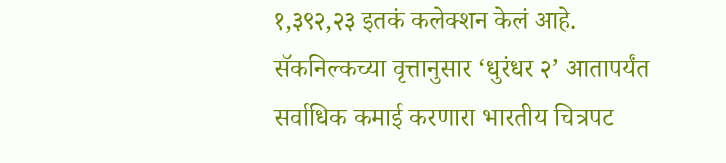१,३९२,२३ इतकं कलेक्शन केलं आहे. सॅकनिल्कच्या वृत्तानुसार ‘धुरंधर २’ आतापर्यंत सर्वाधिक कमाई करणारा भारतीय चित्रपट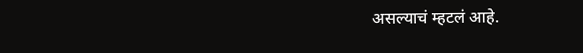असल्याचं म्हटलं आहे.